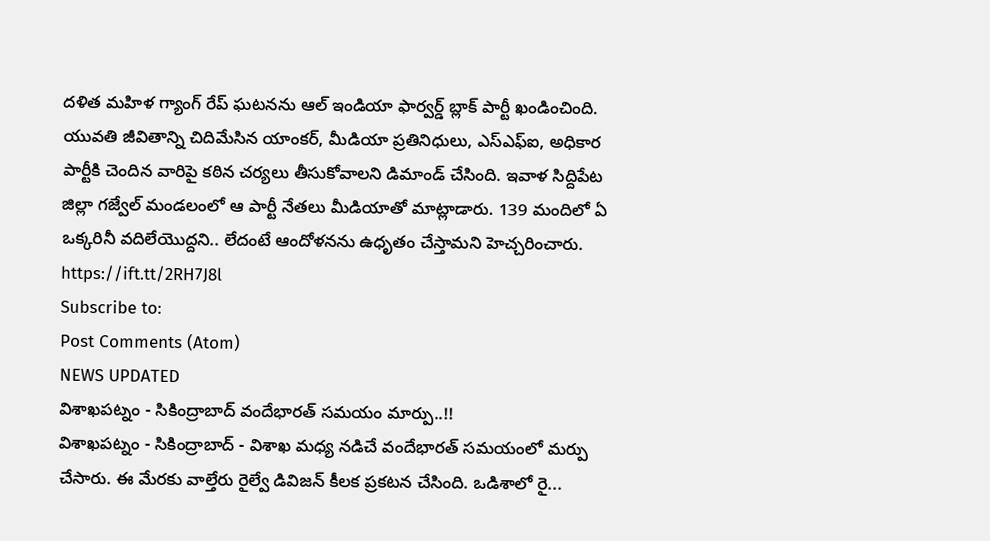దళిత మహిళ గ్యాంగ్ రేప్ ఘటనను ఆల్ ఇండియా ఫార్వర్డ్ బ్లాక్ పార్టీ ఖండించింది. యువతి జీవితాన్ని చిదిమేసిన యాంకర్, మీడియా ప్రతినిధులు, ఎస్ఎఫ్ఐ, అధికార పార్టీకి చెందిన వారిపై కఠిన చర్యలు తీసుకోవాలని డిమాండ్ చేసింది. ఇవాళ సిద్దిపేట జిల్లా గజ్వేల్ మండలంలో ఆ పార్టీ నేతలు మీడియాతో మాట్లాడారు. 139 మందిలో ఏ ఒక్కరినీ వదిలేయొద్దని.. లేదంటే ఆందోళనను ఉధృతం చేస్తామని హెచ్చరించారు.
https://ift.tt/2RH7J8l
Subscribe to:
Post Comments (Atom)
NEWS UPDATED
విశాఖపట్నం - సికింద్రాబాద్ వందేభారత్ సమయం మార్పు..!!
విశాఖపట్నం - సికింద్రాబాద్ - విశాఖ మధ్య నడిచే వందేభారత్ సమయంలో మర్పు చేసారు. ఈ మేరకు వాల్తేరు రైల్వే డివిజన్ కీలక ప్రకటన చేసింది. ఒడిశాలో రై...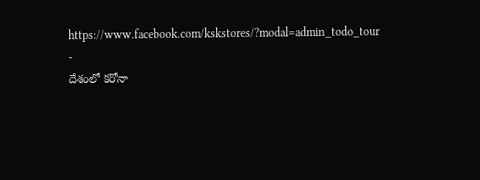https://www.facebook.com/kskstores/?modal=admin_todo_tour
-
దేశంలో కరోనా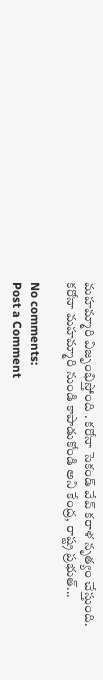మహమ్మారి విజృంభిస్తోంది . కరోనా సెకండ్ వేవ్ కరాళ నృత్యం చేస్తుంది. కరోనా మహమ్మారి నుండి కాపాడుకోండి అని కేంద్ర, రాష్ట్ర ప్రభుత్...

No comments:
Post a Comment